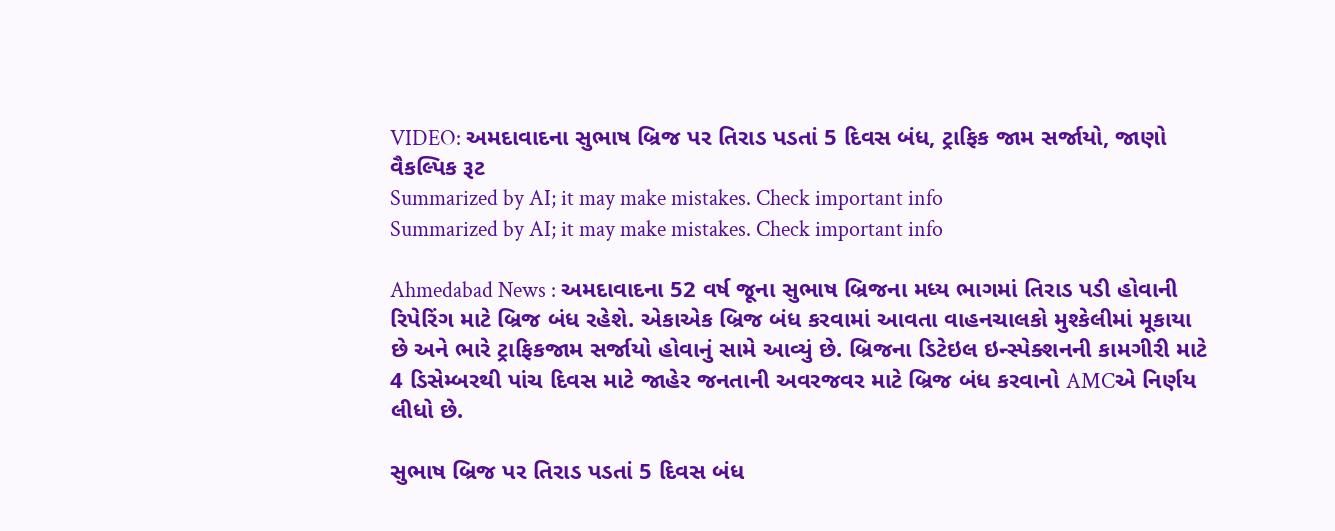VIDEO: અમદાવાદના સુભાષ બ્રિજ પર તિરાડ પડતાં 5 દિવસ બંધ, ટ્રાફિક જામ સર્જાયો, જાણો વૈકલ્પિક રૂટ
Summarized by AI; it may make mistakes. Check important info
Summarized by AI; it may make mistakes. Check important info

Ahmedabad News : અમદાવાદના 52 વર્ષ જૂના સુભાષ બ્રિજના મધ્ય ભાગમાં તિરાડ પડી હોવાની રિપેરિંગ માટે બ્રિજ બંધ રહેશે. એકાએક બ્રિજ બંધ કરવામાં આવતા વાહનચાલકો મુશ્કેલીમાં મૂકાયા છે અને ભારે ટ્રાફિકજામ સર્જાયો હોવાનું સામે આવ્યું છે. બ્રિજના ડિટેઇલ ઇન્સ્પેક્શનની કામગીરી માટે 4 ડિસેમ્બરથી પાંચ દિવસ માટે જાહેર જનતાની અવરજવર માટે બ્રિજ બંધ કરવાનો AMCએ નિર્ણય લીધો છે.

સુભાષ બ્રિજ પર તિરાડ પડતાં 5 દિવસ બંધ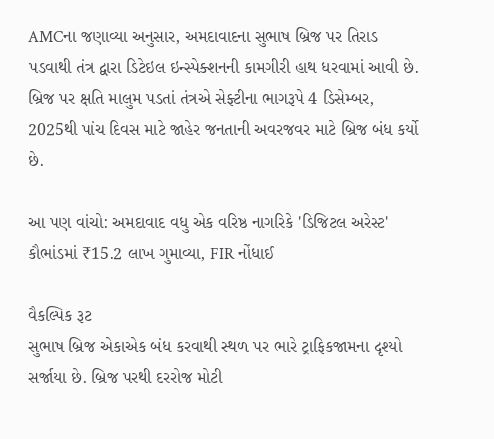AMCના જણાવ્યા અનુસાર, અમદાવાદના સુભાષ બ્રિજ પર તિરાડ પડવાથી તંત્ર દ્વારા ડિટેઇલ ઇન્સ્પેક્શનની કામગીરી હાથ ધરવામાં આવી છે. બ્રિજ પર ક્ષતિ માલુમ પડતાં તંત્રએ સેફ્ટીના ભાગરૂપે 4 ડિસેમ્બર, 2025થી પાંચ દિવસ માટે જાહેર જનતાની અવરજવર માટે બ્રિજ બંધ કર્યો છે.

આ પણ વાંચો: અમદાવાદ વધુ એક વરિષ્ઠ નાગરિકે 'ડિજિટલ અરેસ્ટ' કૌભાંડમાં ₹15.2 લાખ ગુમાવ્યા, FIR નોંધાઈ

વૈકલ્પિક રૂટ
સુભાષ બ્રિજ એકાએક બંધ કરવાથી સ્થળ પર ભારે ટ્રાફિકજામના દૃશ્યો સર્જાયા છે. બ્રિજ પરથી દરરોજ મોટી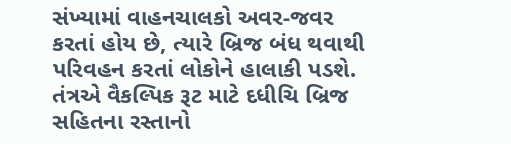સંખ્યામાં વાહનચાલકો અવર-જવર કરતાં હોય છે, ત્યારે બ્રિજ બંધ થવાથી પરિવહન કરતાં લોકોને હાલાકી પડશે. તંત્રએ વૈકલ્પિક રૂટ માટે દધીચિ બ્રિજ સહિતના રસ્તાનો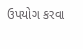ઉપયોગ કરવા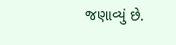જણાવ્યું છે.